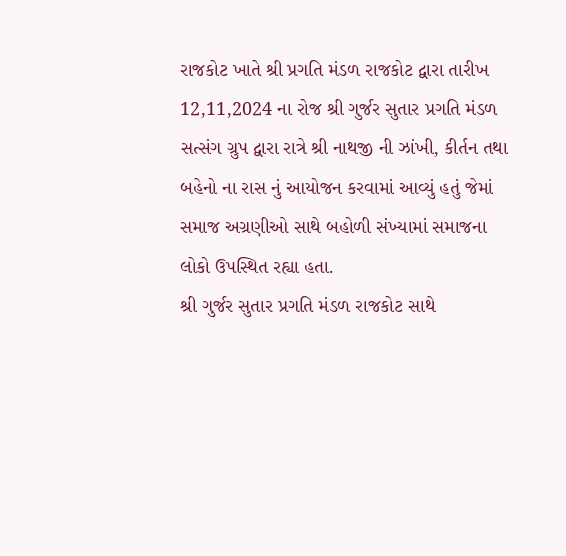રાજકોટ ખાતે શ્રી પ્રગતિ મંડળ રાજકોટ દ્વારા તારીખ 12,11,2024 ના રોજ શ્રી ગુર્જર સુતાર પ્રગતિ મંડળ સત્સંગ ગ્રુપ દ્વારા રાત્રે શ્રી નાથજી ની ઝાંખી, કીર્તન તથા બહેનો ના રાસ નું આયોજન કરવામાં આવ્યું હતું જેમાં સમાજ અગ્રણીઓ સાથે બહોળી સંખ્યામાં સમાજના લોકો ઉપસ્થિત રહ્યા હતા.
શ્રી ગુર્જર સુતાર પ્રગતિ મંડળ રાજકોટ સાથે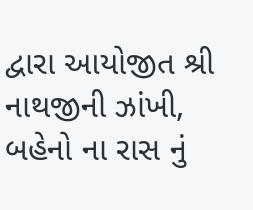દ્વારા આયોજીત શ્રી નાથજીની ઝાંખી, બહેનો ના રાસ નું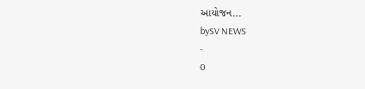આયોજન...
bySV NEWS
-
0